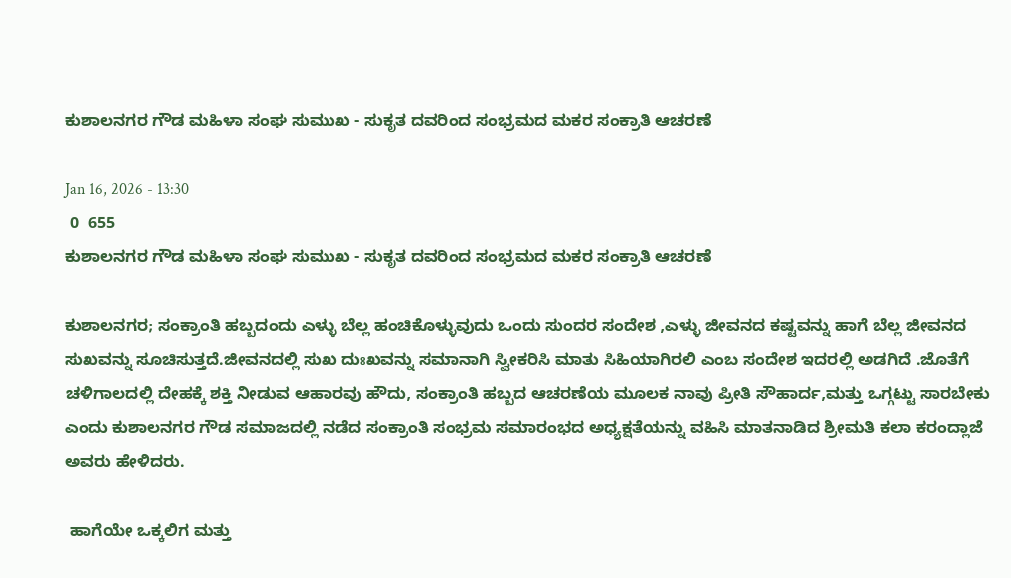ಕುಶಾಲನಗರ ಗೌಡ ಮಹಿಳಾ ಸಂಘ ಸುಮುಖ - ಸುಕೃತ ದವರಿಂದ ಸಂಭ್ರಮದ ಮಕರ ಸಂಕ್ರಾತಿ ಆಚರಣೆ

Jan 16, 2026 - 13:30
 0  655
ಕುಶಾಲನಗರ ಗೌಡ ಮಹಿಳಾ ಸಂಘ ಸುಮುಖ - ಸುಕೃತ ದವರಿಂದ ಸಂಭ್ರಮದ ಮಕರ ಸಂಕ್ರಾತಿ ಆಚರಣೆ

ಕುಶಾಲನಗರ; ಸಂಕ್ರಾಂತಿ ಹಬ್ಬದಂದು ಎಳ್ಳು ಬೆಲ್ಲ ಹಂಚಿಕೊಳ್ಳುವುದು ಒಂದು ಸುಂದರ ಸಂದೇಶ ,ಎಳ್ಳು ಜೀವನದ ಕಷ್ಟವನ್ನು ಹಾಗೆ ಬೆಲ್ಲ ಜೀವನದ ಸುಖವನ್ನು ಸೂಚಿಸುತ್ತದೆ.ಜೀವನದಲ್ಲಿ ಸುಖ ದುಃಖವನ್ನು ಸಮಾನಾಗಿ ಸ್ವೀಕರಿಸಿ ಮಾತು ಸಿಹಿಯಾಗಿರಲಿ ಎಂಬ ಸಂದೇಶ ಇದರಲ್ಲಿ ಅಡಗಿದೆ .ಜೊತೆಗೆ ಚಳಿಗಾಲದಲ್ಲಿ ದೇಹಕ್ಕೆ ಶಕ್ತಿ ನೀಡುವ ಆಹಾರವು ಹೌದು, ಸಂಕ್ರಾಂತಿ ಹಬ್ಬದ ಆಚರಣೆಯ ಮೂಲಕ ನಾವು ಪ್ರೀತಿ ಸೌಹಾರ್ದ,ಮತ್ತು ಒಗ್ಗಟ್ಟು ಸಾರಬೇಕು ಎಂದು ಕುಶಾಲನಗರ ಗೌಡ ಸಮಾಜದಲ್ಲಿ ನಡೆದ ಸಂಕ್ರಾಂತಿ ಸಂಭ್ರಮ ಸಮಾರಂಭದ ಅಧ್ಯಕ್ಷತೆಯನ್ನು ವಹಿಸಿ ಮಾತನಾಡಿದ ಶ್ರೀಮತಿ ಕಲಾ ಕರಂದ್ಲಾಜೆ ಅವರು ಹೇಳಿದರು.

 ಹಾಗೆಯೇ ಒಕ್ಕಲಿಗ ಮತ್ತು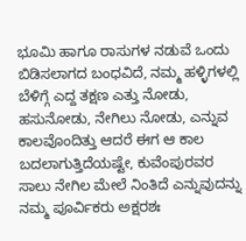ಭೂಮಿ ಹಾಗೂ ರಾಸುಗಳ ನಡುವೆ ಒಂದು ಬಿಡಿಸಲಾಗದ ಬಂಧವಿದೆ, ನಮ್ಮ ಹಳ್ಳಿಗಳಲ್ಲಿ ಬೆಳಿಗ್ಗೆ ಎದ್ದ ತಕ್ಷಣ ಎತ್ತು ನೋಡು, ಹಸುನೋಡು, ನೇಗಿಲು ನೋಡು, ಎನ್ನುವ ಕಾಲವೊಂದಿತ್ತು ಆದರೆ ಈಗ ಆ ಕಾಲ ಬದಲಾಗುತ್ತಿದೆಯಷ್ಟೇ, ಕುವೆಂಪುರವರ ಸಾಲು ನೇಗಿಲ ಮೇಲೆ ನಿಂತಿದೆ ಎನ್ನುವುದನ್ನು ನಮ್ಮ ಪೂರ್ವಿಕರು ಅಕ್ಷರಶಃ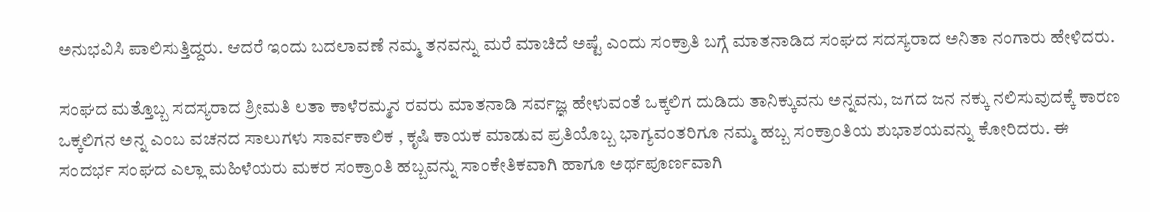ಅನುಭವಿಸಿ ಪಾಲಿಸುತ್ತಿದ್ದರು. ಆದರೆ ಇಂದು ಬದಲಾವಣೆ ನಮ್ಮ ತನವನ್ನು ಮರೆ ಮಾಚಿದೆ ಅಷ್ಟೆ ಎಂದು ಸಂಕ್ರಾತಿ ಬಗ್ಗೆ ಮಾತನಾಡಿದ ಸಂಘದ ಸದಸ್ಯರಾದ ಅನಿತಾ ನಂಗಾರು ಹೇಳಿದರು.

ಸಂಘದ ಮತ್ತೊಬ್ಬ ಸದಸ್ಯರಾದ ಶ್ರೀಮತಿ ಲತಾ ಕಾಳೆರಮ್ಮನ ರವರು ಮಾತನಾಡಿ ಸರ್ವಜ್ಞ ಹೇಳುವಂತೆ ಒಕ್ಕಲಿಗ ದುಡಿದು ತಾನಿಕ್ಕುವನು ಅನ್ನವನು, ಜಗದ ಜನ ನಕ್ಕು ನಲಿಸುವುದಕ್ಕೆ ಕಾರಣ ಒಕ್ಕಲಿಗನ ಅನ್ನ ಎಂಬ ವಚನದ ಸಾಲುಗಳು ಸಾರ್ವಕಾಲಿಕ , ಕೃಷಿ ಕಾಯಕ ಮಾಡುವ ಪ್ರತಿಯೊಬ್ಬ ಭಾಗ್ಯವಂತರಿಗೂ ನಮ್ಮ ಹಬ್ಬ ಸಂಕ್ರಾಂತಿಯ ಶುಭಾಶಯವನ್ನು ಕೋರಿದರು. ಈ ಸಂದರ್ಭ ಸಂಘದ ಎಲ್ಲಾ ಮಹಿಳೆಯರು ಮಕರ ಸಂಕ್ರಾಂತಿ ಹಬ್ಬವನ್ನು ಸಾಂಕೇತಿಕವಾಗಿ ಹಾಗೂ ಅರ್ಥಪೂರ್ಣವಾಗಿ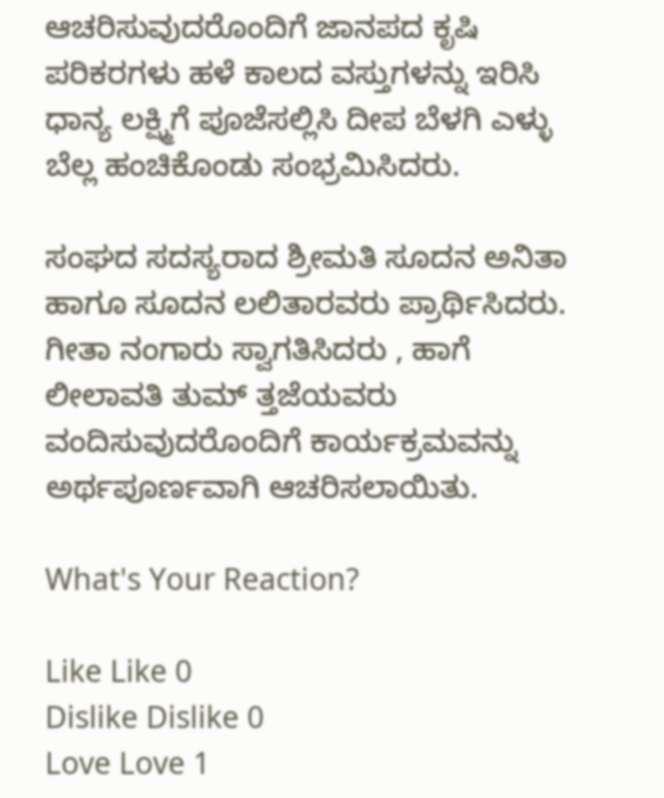ಆಚರಿಸುವುದರೊಂದಿಗೆ ಜಾನಪದ ಕೃಷಿ ಪರಿಕರಗಳು ಹಳೆ ಕಾಲದ ವಸ್ತುಗಳನ್ನು ಇರಿಸಿ ಧಾನ್ಯ ಲಕ್ಷ್ಮಿಗೆ ಪೂಜೆಸಲ್ಲಿಸಿ ದೀಪ ಬೆಳಗಿ ಎಳ್ಳು ಬೆಲ್ಲ ಹಂಚಿಕೊಂಡು ಸಂಭ್ರಮಿಸಿದರು.

ಸಂಘದ ಸದಸ್ಯರಾದ ಶ್ರೀಮತಿ ಸೂದನ ಅನಿತಾ ಹಾಗೂ ಸೂದನ ಲಲಿತಾರವರು ಪ್ರಾರ್ಥಿಸಿದರು. ಗೀತಾ ನಂಗಾರು ಸ್ವಾಗತಿಸಿದರು , ಹಾಗೆ ಲೀಲಾವತಿ ತುಮ್ ತ್ತಜೆಯವರು ವಂದಿಸುವುದರೊಂದಿಗೆ ಕಾರ್ಯಕ್ರಮವನ್ನು ಅರ್ಥಪೂರ್ಣವಾಗಿ ಆಚರಿಸಲಾಯಿತು.

What's Your Reaction?

Like Like 0
Dislike Dislike 0
Love Love 1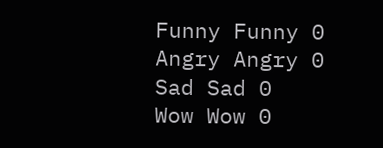Funny Funny 0
Angry Angry 0
Sad Sad 0
Wow Wow 0